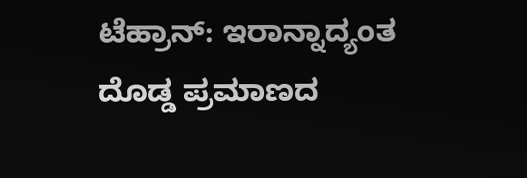ಟೆಹ್ರಾನ್: ಇರಾನ್ನಾದ್ಯಂತ ದೊಡ್ಡ ಪ್ರಮಾಣದ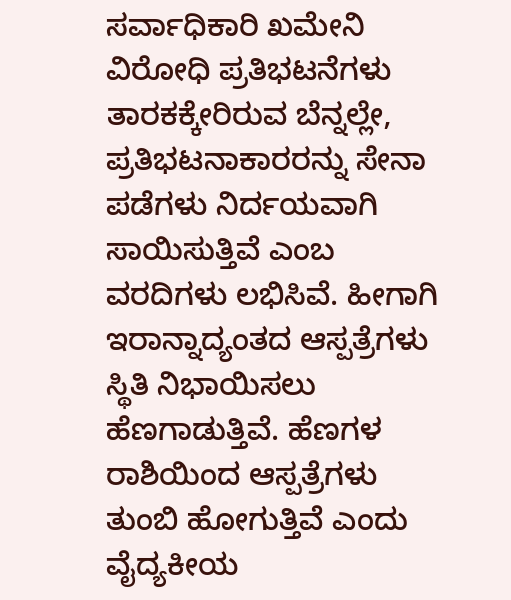ಸರ್ವಾಧಿಕಾರಿ ಖಮೇನಿ ವಿರೋಧಿ ಪ್ರತಿಭಟನೆಗಳು ತಾರಕಕ್ಕೇರಿರುವ ಬೆನ್ನಲ್ಲೇ, ಪ್ರತಿಭಟನಾಕಾರರನ್ನು ಸೇನಾ ಪಡೆಗಳು ನಿರ್ದಯವಾಗಿ ಸಾಯಿಸುತ್ತಿವೆ ಎಂಬ ವರದಿಗಳು ಲಭಿಸಿವೆ. ಹೀಗಾಗಿ ಇರಾನ್ನಾದ್ಯಂತದ ಆಸ್ಪತ್ರೆಗಳು ಸ್ಥಿತಿ ನಿಭಾಯಿಸಲು ಹೆಣಗಾಡುತ್ತಿವೆ. ಹೆಣಗಳ ರಾಶಿಯಿಂದ ಆಸ್ಪತ್ರೆಗಳು ತುಂಬಿ ಹೋಗುತ್ತಿವೆ ಎಂದು ವೈದ್ಯಕೀಯ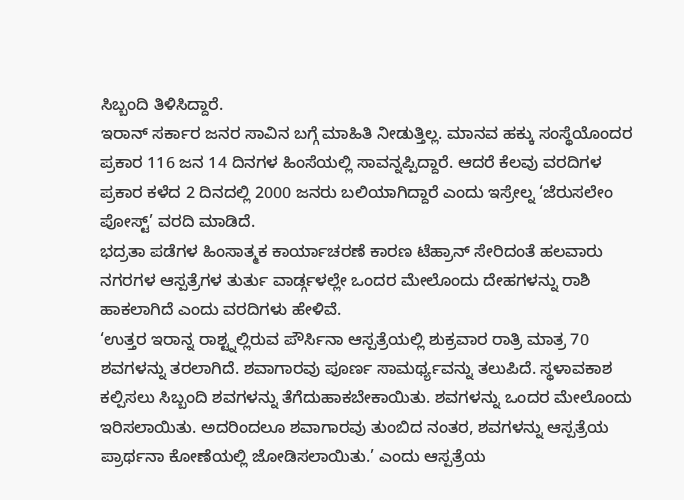ಸಿಬ್ಬಂದಿ ತಿಳಿಸಿದ್ದಾರೆ.
ಇರಾನ್ ಸರ್ಕಾರ ಜನರ ಸಾವಿನ ಬಗ್ಗೆ ಮಾಹಿತಿ ನೀಡುತ್ತಿಲ್ಲ. ಮಾನವ ಹಕ್ಕು ಸಂಸ್ಥೆಯೊಂದರ ಪ್ರಕಾರ 116 ಜನ 14 ದಿನಗಳ ಹಿಂಸೆಯಲ್ಲಿ ಸಾವನ್ನಪ್ಪಿದ್ದಾರೆ. ಆದರೆ ಕೆಲವು ವರದಿಗಳ ಪ್ರಕಾರ ಕಳೆದ 2 ದಿನದಲ್ಲಿ 2000 ಜನರು ಬಲಿಯಾಗಿದ್ದಾರೆ ಎಂದು ಇಸ್ರೇಲ್ನ ‘ಜೆರುಸಲೇಂ ಪೋಸ್ಟ್’ ವರದಿ ಮಾಡಿದೆ.
ಭದ್ರತಾ ಪಡೆಗಳ ಹಿಂಸಾತ್ಮಕ ಕಾರ್ಯಾಚರಣೆ ಕಾರಣ ಟೆಹ್ರಾನ್ ಸೇರಿದಂತೆ ಹಲವಾರು ನಗರಗಳ ಆಸ್ಪತ್ರೆಗಳ ತುರ್ತು ವಾರ್ಡ್ಗಳಲ್ಲೇ ಒಂದರ ಮೇಲೊಂದು ದೇಹಗಳನ್ನು ರಾಶಿ ಹಾಕಲಾಗಿದೆ ಎಂದು ವರದಿಗಳು ಹೇಳಿವೆ.
‘ಉತ್ತರ ಇರಾನ್ನ ರಾಶ್ಟ್ನಲ್ಲಿರುವ ಪೌರ್ಸಿನಾ ಆಸ್ಪತ್ರೆಯಲ್ಲಿ ಶುಕ್ರವಾರ ರಾತ್ರಿ ಮಾತ್ರ 70 ಶವಗಳನ್ನು ತರಲಾಗಿದೆ. ಶವಾಗಾರವು ಪೂರ್ಣ ಸಾಮರ್ಥ್ಯವನ್ನು ತಲುಪಿದೆ. ಸ್ಥಳಾವಕಾಶ ಕಲ್ಪಿಸಲು ಸಿಬ್ಬಂದಿ ಶವಗಳನ್ನು ತೆಗೆದುಹಾಕಬೇಕಾಯಿತು. ಶವಗಳನ್ನು ಒಂದರ ಮೇಲೊಂದು ಇರಿಸಲಾಯಿತು. ಅದರಿಂದಲೂ ಶವಾಗಾರವು ತುಂಬಿದ ನಂತರ, ಶವಗಳನ್ನು ಆಸ್ಪತ್ರೆಯ ಪ್ರಾರ್ಥನಾ ಕೋಣೆಯಲ್ಲಿ ಜೋಡಿಸಲಾಯಿತು.’ ಎಂದು ಆಸ್ಪತ್ರೆಯ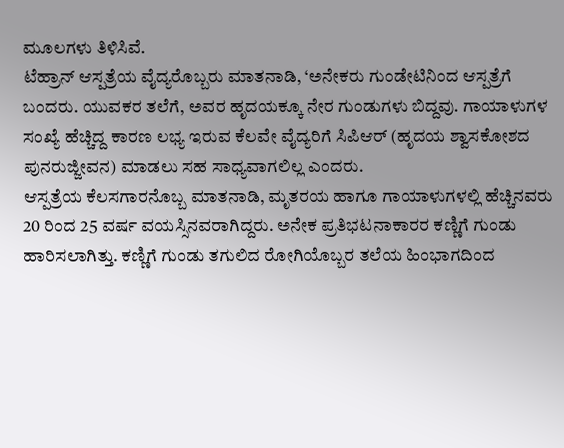ಮೂಲಗಳು ತಿಳಿಸಿವೆ.
ಟೆಹ್ರಾನ್ ಆಸ್ಪತ್ರೆಯ ವೈದ್ಯರೊಬ್ಬರು ಮಾತನಾಡಿ, ‘ಅನೇಕರು ಗುಂಡೇಟಿನಿಂದ ಆಸ್ಪತ್ರೆಗೆ ಬಂದರು. ಯುವಕರ ತಲೆಗೆ, ಅವರ ಹೃದಯಕ್ಕೂ ನೇರ ಗುಂಡುಗಳು ಬಿದ್ದವು. ಗಾಯಾಳುಗಳ ಸಂಖ್ಯೆ ಹೆಚ್ಚಿದ್ದ ಕಾರಣ ಲಭ್ಯ ಇರುವ ಕೆಲವೇ ವೈದ್ಯರಿಗೆ ಸಿಪಿಆರ್ (ಹೃದಯ ಶ್ವಾಸಕೋಶದ ಪುನರುಜ್ಜೀವನ) ಮಾಡಲು ಸಹ ಸಾಧ್ಯವಾಗಲಿಲ್ಲ ಎಂದರು.
ಆಸ್ಪತ್ರೆಯ ಕೆಲಸಗಾರನೊಬ್ಬ ಮಾತನಾಡಿ, ಮೃತರಯ ಹಾಗೂ ಗಾಯಾಳುಗಳಲ್ಲಿ ಹೆಚ್ಚಿನವರು 20 ರಿಂದ 25 ವರ್ಷ ವಯಸ್ಸಿನವರಾಗಿದ್ದರು. ಅನೇಕ ಪ್ರತಿಭಟನಾಕಾರರ ಕಣ್ಣಿಗೆ ಗುಂಡು ಹಾರಿಸಲಾಗಿತ್ತು. ಕಣ್ಣಿಗೆ ಗುಂಡು ತಗುಲಿದ ರೋಗಿಯೊಬ್ಬರ ತಲೆಯ ಹಿಂಭಾಗದಿಂದ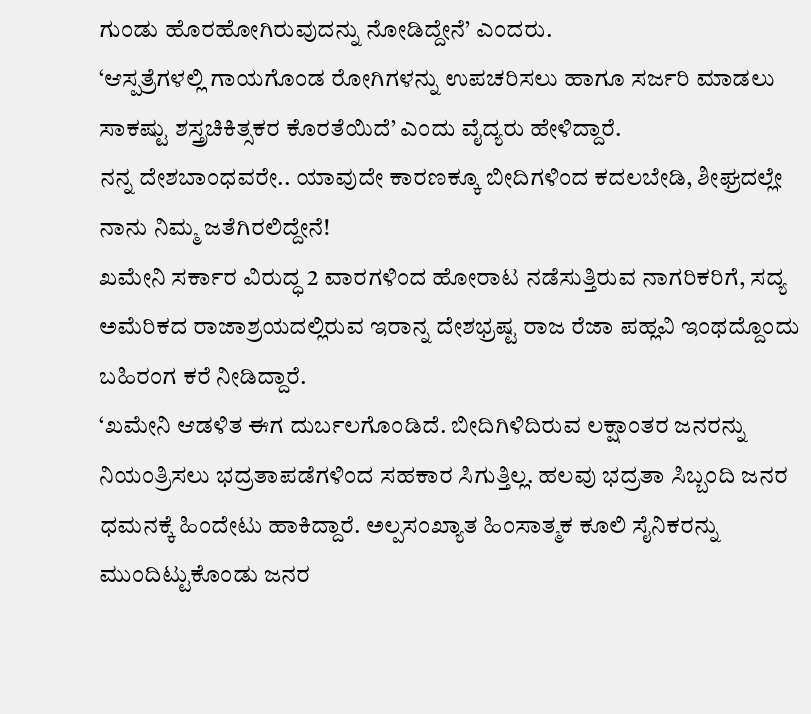ಗುಂಡು ಹೊರಹೋಗಿರುವುದನ್ನು ನೋಡಿದ್ದೇನೆ’ ಎಂದರು.
‘ಆಸ್ಪತ್ರೆಗಳಲ್ಲಿ ಗಾಯಗೊಂಡ ರೋಗಿಗಳನ್ನು ಉಪಚರಿಸಲು ಹಾಗೂ ಸರ್ಜರಿ ಮಾಡಲು ಸಾಕಷ್ಟು ಶಸ್ತ್ರಚಿಕಿತ್ಸಕರ ಕೊರತೆಯಿದೆ’ ಎಂದು ವೈದ್ಯರು ಹೇಳಿದ್ದಾರೆ.
ನನ್ನ ದೇಶಬಾಂಧವರೇ.. ಯಾವುದೇ ಕಾರಣಕ್ಕೂ ಬೀದಿಗಳಿಂದ ಕದಲಬೇಡಿ, ಶೀಘ್ರದಲ್ಲೇ ನಾನು ನಿಮ್ಮ ಜತೆಗಿರಲಿದ್ದೇನೆ!
ಖಮೇನಿ ಸರ್ಕಾರ ವಿರುದ್ಧ 2 ವಾರಗಳಿಂದ ಹೋರಾಟ ನಡೆಸುತ್ತಿರುವ ನಾಗರಿಕರಿಗೆ, ಸದ್ಯ ಅಮೆರಿಕದ ರಾಜಾಶ್ರಯದಲ್ಲಿರುವ ಇರಾನ್ನ ದೇಶಭ್ರಷ್ಟ ರಾಜ ರೆಜಾ ಪಹ್ಲವಿ ಇಂಥದ್ದೊಂದು ಬಹಿರಂಗ ಕರೆ ನೀಡಿದ್ದಾರೆ.
‘ಖಮೇನಿ ಆಡಳಿತ ಈಗ ದುರ್ಬಲಗೊಂಡಿದೆ. ಬೀದಿಗಿಳಿದಿರುವ ಲಕ್ಷಾಂತರ ಜನರನ್ನು ನಿಯಂತ್ರಿಸಲು ಭದ್ರತಾಪಡೆಗಳಿಂದ ಸಹಕಾರ ಸಿಗುತ್ತಿಲ್ಲ. ಹಲವು ಭದ್ರತಾ ಸಿಬ್ಬಂದಿ ಜನರ ಧಮನಕ್ಕೆ ಹಿಂದೇಟು ಹಾಕಿದ್ದಾರೆ. ಅಲ್ಪಸಂಖ್ಯಾತ ಹಿಂಸಾತ್ಮಕ ಕೂಲಿ ಸೈನಿಕರನ್ನು ಮುಂದಿಟ್ಟುಕೊಂಡು ಜನರ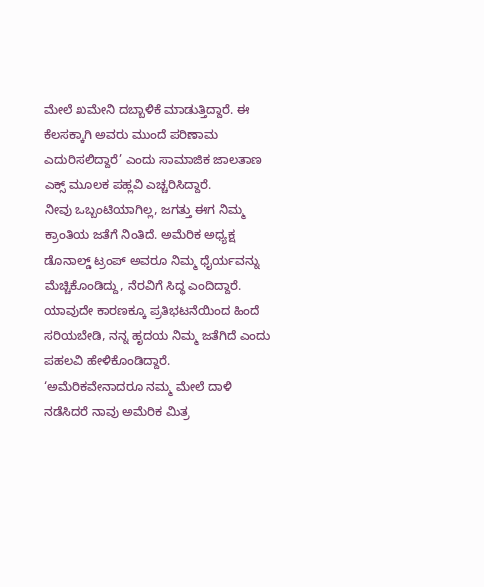ಮೇಲೆ ಖಮೇನಿ ದಬ್ಬಾಳಿಕೆ ಮಾಡುತ್ತಿದ್ದಾರೆ. ಈ ಕೆಲಸಕ್ಕಾಗಿ ಅವರು ಮುಂದೆ ಪರಿಣಾಮ ಎದುರಿಸಲಿದ್ದಾರೆ’ ಎಂದು ಸಾಮಾಜಿಕ ಜಾಲತಾಣ ಎಕ್ಸ್ ಮೂಲಕ ಪಹ್ಲವಿ ಎಚ್ಚರಿಸಿದ್ದಾರೆ.
ನೀವು ಒಬ್ಬಂಟಿಯಾಗಿಲ್ಲ, ಜಗತ್ತು ಈಗ ನಿಮ್ಮ ಕ್ರಾಂತಿಯ ಜತೆಗೆ ನಿಂತಿದೆ. ಅಮೆರಿಕ ಅಧ್ಯಕ್ಷ ಡೊನಾಲ್ಡ್ ಟ್ರಂಪ್ ಅವರೂ ನಿಮ್ಮ ಧೈರ್ಯವನ್ನು ಮೆಚ್ಚಿಕೊಂಡಿದ್ದು, ನೆರವಿಗೆ ಸಿದ್ಧ ಎಂದಿದ್ದಾರೆ. ಯಾವುದೇ ಕಾರಣಕ್ಕೂ ಪ್ರತಿಭಟನೆಯಿಂದ ಹಿಂದೆ ಸರಿಯಬೇಡಿ, ನನ್ನ ಹೃದಯ ನಿಮ್ಮ ಜತೆಗಿದೆ ಎಂದು ಪಹಲವಿ ಹೇಳಿಕೊಂಡಿದ್ದಾರೆ.
‘ಅಮೆರಿಕವೇನಾದರೂ ನಮ್ಮ ಮೇಲೆ ದಾಳಿ ನಡೆಸಿದರೆ ನಾವು ಅಮೆರಿಕ ಮಿತ್ರ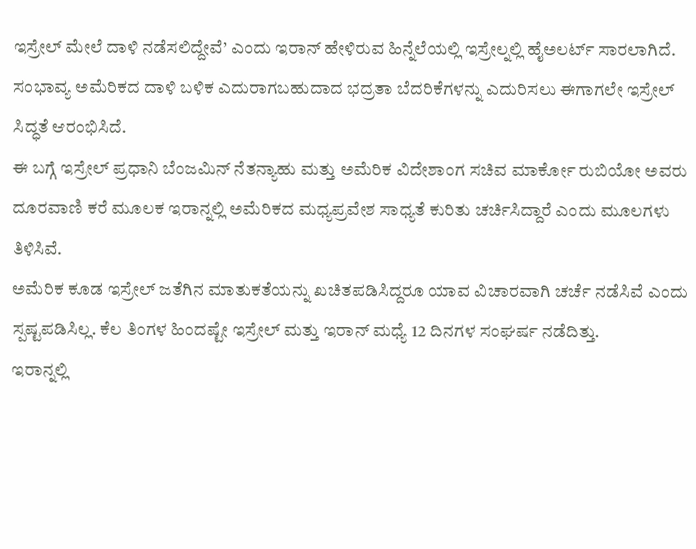ಇಸ್ರೇಲ್ ಮೇಲೆ ದಾಳಿ ನಡೆಸಲಿದ್ದೇವೆ’ ಎಂದು ಇರಾನ್ ಹೇಳಿರುವ ಹಿನ್ನೆಲೆಯಲ್ಲಿ ಇಸ್ರೇಲ್ನಲ್ಲಿ ಹೈಅಲರ್ಟ್ ಸಾರಲಾಗಿದೆ. ಸಂಭಾವ್ಯ ಅಮೆರಿಕದ ದಾಳಿ ಬಳಿಕ ಎದುರಾಗಬಹುದಾದ ಭದ್ರತಾ ಬೆದರಿಕೆಗಳನ್ನು ಎದುರಿಸಲು ಈಗಾಗಲೇ ಇಸ್ರೇಲ್ ಸಿದ್ಧತೆ ಆರಂಭಿಸಿದೆ.
ಈ ಬಗ್ಗೆ ಇಸ್ರೇಲ್ ಪ್ರಧಾನಿ ಬೆಂಜಮಿನ್ ನೆತನ್ಯಾಹು ಮತ್ತು ಅಮೆರಿಕ ವಿದೇಶಾಂಗ ಸಚಿವ ಮಾರ್ಕೋ ರುಬಿಯೋ ಅವರು ದೂರವಾಣಿ ಕರೆ ಮೂಲಕ ಇರಾನ್ನಲ್ಲಿ ಅಮೆರಿಕದ ಮಧ್ಯಪ್ರವೇಶ ಸಾಧ್ಯತೆ ಕುರಿತು ಚರ್ಚಿಸಿದ್ದಾರೆ ಎಂದು ಮೂಲಗಳು ತಿಳಿಸಿವೆ.
ಅಮೆರಿಕ ಕೂಡ ಇಸ್ರೇಲ್ ಜತೆಗಿನ ಮಾತುಕತೆಯನ್ನು ಖಚಿತಪಡಿಸಿದ್ದರೂ ಯಾವ ವಿಚಾರವಾಗಿ ಚರ್ಚೆ ನಡೆಸಿವೆ ಎಂದು ಸ್ಪಷ್ಟಪಡಿಸಿಲ್ಲ. ಕೆಲ ತಿಂಗಳ ಹಿಂದಷ್ಟೇ ಇಸ್ರೇಲ್ ಮತ್ತು ಇರಾನ್ ಮಧ್ಯೆ 12 ದಿನಗಳ ಸಂಘರ್ಷ ನಡೆದಿತ್ತು.
ಇರಾನ್ನಲ್ಲಿ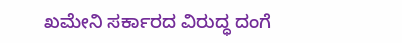ಖಮೇನಿ ಸರ್ಕಾರದ ವಿರುದ್ಧ ದಂಗೆ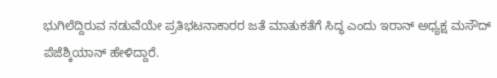ಭುಗಿಲೆದ್ದಿರುವ ನಡುವೆಯೇ ಪ್ರತಿಭಟನಾಕಾರರ ಜತೆ ಮಾತುಕತೆಗೆ ಸಿದ್ಧ ಎಂದು ಇರಾನ್ ಅಧ್ಯಕ್ಷ ಮಸೌದ್ ಪೆಜೆಶ್ಕಿಯಾನ್ ಹೇಳಿದ್ದಾರೆ.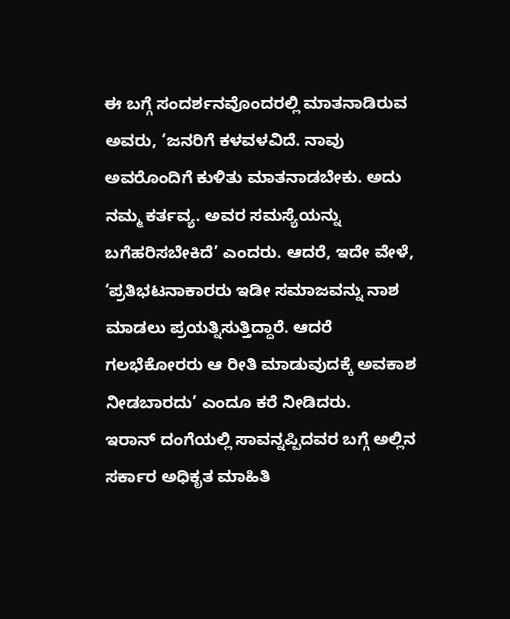ಈ ಬಗ್ಗೆ ಸಂದರ್ಶನವೊಂದರಲ್ಲಿ ಮಾತನಾಡಿರುವ ಅವರು, ‘ಜನರಿಗೆ ಕಳವಳವಿದೆ. ನಾವು ಅವರೊಂದಿಗೆ ಕುಳಿತು ಮಾತನಾಡಬೇಕು. ಅದು ನಮ್ಮ ಕರ್ತವ್ಯ. ಅವರ ಸಮಸ್ಯೆಯನ್ನು ಬಗೆಹರಿಸಬೇಕಿದೆ’ ಎಂದರು. ಆದರೆ, ಇದೇ ವೇಳೆ, ‘ಪ್ರತಿಭಟನಾಕಾರರು ಇಡೀ ಸಮಾಜವನ್ನು ನಾಶ ಮಾಡಲು ಪ್ರಯತ್ನಿಸುತ್ತಿದ್ದಾರೆ. ಆದರೆ ಗಲಭೆಕೋರರು ಆ ರೀತಿ ಮಾಡುವುದಕ್ಕೆ ಅವಕಾಶ ನೀಡಬಾರದು’ ಎಂದೂ ಕರೆ ನೀಡಿದರು.
ಇರಾನ್ ದಂಗೆಯಲ್ಲಿ ಸಾವನ್ನಪ್ಪಿದವರ ಬಗ್ಗೆ ಅಲ್ಲಿನ ಸರ್ಕಾರ ಅಧಿಕೃತ ಮಾಹಿತಿ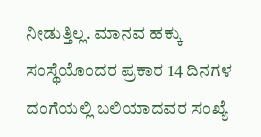ನೀಡುತ್ತಿಲ್ಲ. ಮಾನವ ಹಕ್ಕು ಸಂಸ್ಥೆಯೊಂದರ ಪ್ರಕಾರ 14 ದಿನಗಳ ದಂಗೆಯಲ್ಲಿ ಬಲಿಯಾದವರ ಸಂಖ್ಯೆ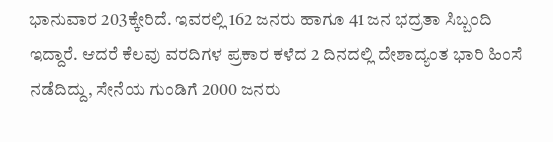ಭಾನುವಾರ 203ಕ್ಕೇರಿದೆ. ಇವರಲ್ಲಿ 162 ಜನರು ಹಾಗೂ 41 ಜನ ಭದ್ರತಾ ಸಿಬ್ಬಂದಿ ಇದ್ದಾರೆ. ಆದರೆ ಕೆಲವು ವರದಿಗಳ ಪ್ರಕಾರ ಕಳೆದ 2 ದಿನದಲ್ಲಿ ದೇಶಾದ್ಯಂತ ಭಾರಿ ಹಿಂಸೆ ನಡೆದಿದ್ದು, ಸೇನೆಯ ಗುಂಡಿಗೆ 2000 ಜನರು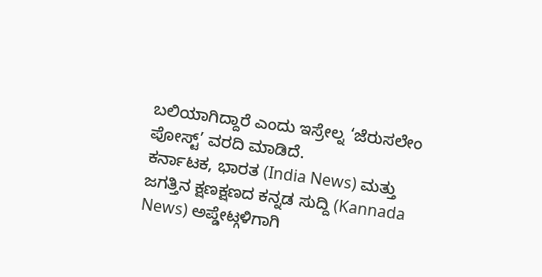ಬಲಿಯಾಗಿದ್ದಾರೆ ಎಂದು ಇಸ್ರೇಲ್ನ ‘ಜೆರುಸಲೇಂ ಪೋಸ್ಟ್’ ವರದಿ ಮಾಡಿದೆ.
ಕರ್ನಾಟಕ, ಭಾರತ (India News) ಮತ್ತು ಜಗತ್ತಿನ ಕ್ಷಣಕ್ಷಣದ ಕನ್ನಡ ಸುದ್ದಿ (Kannada News) ಅಪ್ಡೇಟ್ಗಳಿಗಾಗಿ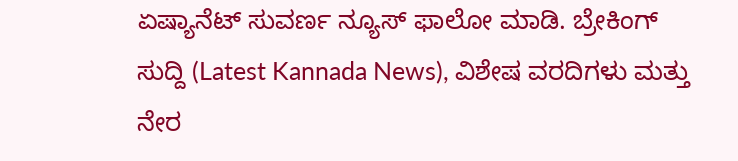ಏಷ್ಯಾನೆಟ್ ಸುವರ್ಣ ನ್ಯೂಸ್ ಫಾಲೋ ಮಾಡಿ. ಬ್ರೇಕಿಂಗ್ ಸುದ್ದಿ (Latest Kannada News), ವಿಶೇಷ ವರದಿಗಳು ಮತ್ತು ನೇರ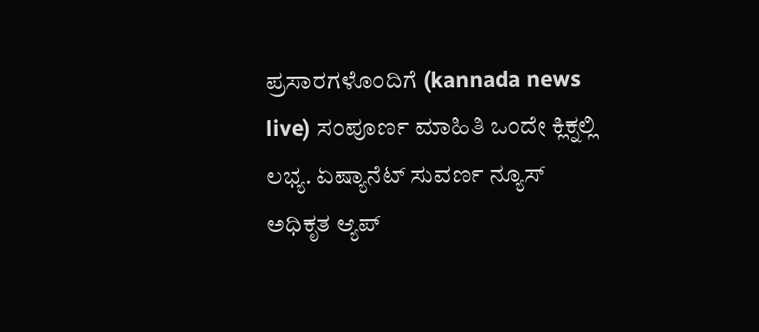ಪ್ರಸಾರಗಳೊಂದಿಗೆ (kannada news live) ಸಂಪೂರ್ಣ ಮಾಹಿತಿ ಒಂದೇ ಕ್ಲಿಕ್ನಲ್ಲಿ ಲಭ್ಯ. ಏಷ್ಯಾನೆಟ್ ಸುವರ್ಣ ನ್ಯೂಸ್ ಅಧಿಕೃತ ಆ್ಯಪ್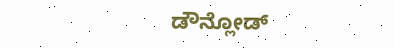ಡೌನ್ಲೋಡ್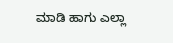ಮಾಡಿ ಹಾಗು ಎಲ್ಲಾ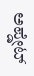ಅಪ್ಡೇಟ್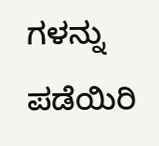ಗಳನ್ನು ಪಡೆಯಿರಿ